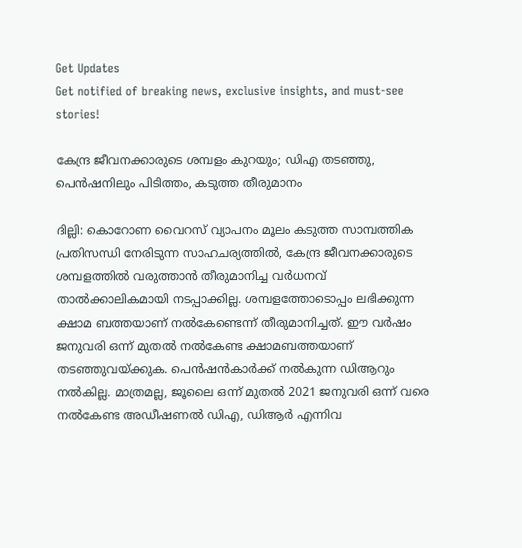Get Updates
Get notified of breaking news, exclusive insights, and must-see stories!

കേന്ദ്ര ജീവനക്കാരുടെ ശമ്പളം കുറയും; ഡിഎ തടഞ്ഞു, പെന്‍ഷനിലും പിടിത്തം, കടുത്ത തീരുമാനം

ദില്ലി: കൊറോണ വൈറസ് വ്യാപനം മൂലം കടുത്ത സാമ്പത്തിക പ്രതിസന്ധി നേരിടുന്ന സാഹചര്യത്തില്‍, കേന്ദ്ര ജീവനക്കാരുടെ ശമ്പളത്തില്‍ വരുത്താന്‍ തീരുമാനിച്ച വര്‍ധനവ് താല്‍ക്കാലികമായി നടപ്പാക്കില്ല. ശമ്പളത്തോടൊപ്പം ലഭിക്കുന്ന ക്ഷാമ ബത്തയാണ് നല്‍കേണ്ടെന്ന് തീരുമാനിച്ചത്. ഈ വര്‍ഷം ജനുവരി ഒന്ന് മുതല്‍ നല്‍കേണ്ട ക്ഷാമബത്തയാണ് തടഞ്ഞുവയ്ക്കുക. പെന്‍ഷന്‍കാര്‍ക്ക് നല്‍കുന്ന ഡിആറും നല്‍കില്ല. മാത്രമല്ല, ജൂലൈ ഒന്ന് മുതല്‍ 2021 ജനുവരി ഒന്ന് വരെ നല്‍കേണ്ട അഡീഷണല്‍ ഡിഎ, ഡിആര്‍ എന്നിവ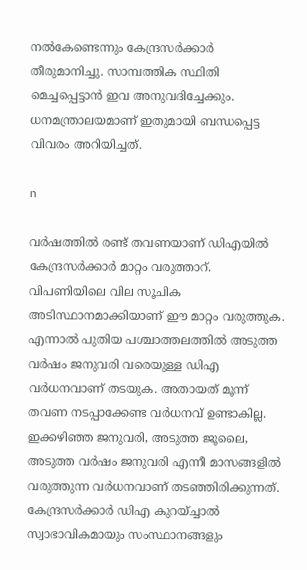നല്‍കേണ്ടെന്നും കേന്ദ്രസര്‍ക്കാര്‍ തീരുമാനിച്ചു. സാമ്പത്തിക സ്ഥിതി മെച്ചപ്പെട്ടാന്‍ ഇവ അനുവദിച്ചേക്കും. ധനമന്ത്രാലയമാണ് ഇതുമായി ബന്ധപ്പെട്ട വിവരം അറിയിച്ചത്.

n

വര്‍ഷത്തില്‍ രണ്ട് തവണയാണ് ഡിഎയില്‍ കേന്ദ്രസര്‍ക്കാര്‍ മാറ്റം വരുത്താറ്. വിപണിയിലെ വില സൂചിക അടിസ്ഥാനമാക്കിയാണ് ഈ മാറ്റം വരുത്തുക. എന്നാല്‍ പുതിയ പശ്ചാത്തലത്തില്‍ അടുത്ത വര്‍ഷം ജനുവരി വരെയുള്ള ഡിഎ വര്‍ധനവാണ് തടയുക. അതായത് മൂന്ന് തവണ നടപ്പാക്കേണ്ട വര്‍ധനവ് ഉണ്ടാകില്ല. ഇക്കഴിഞ്ഞ ജനുവരി, അടുത്ത ജൂലൈ, അടുത്ത വര്‍ഷം ജനുവരി എന്നീ മാസങ്ങളില്‍ വരുത്തുന്ന വര്‍ധനവാണ് തടഞ്ഞിരിക്കുന്നത്. കേന്ദ്രസര്‍ക്കാര്‍ ഡിഎ കുറയ്ച്ചാല്‍ സ്വാഭാവികമായും സംസ്ഥാനങ്ങളും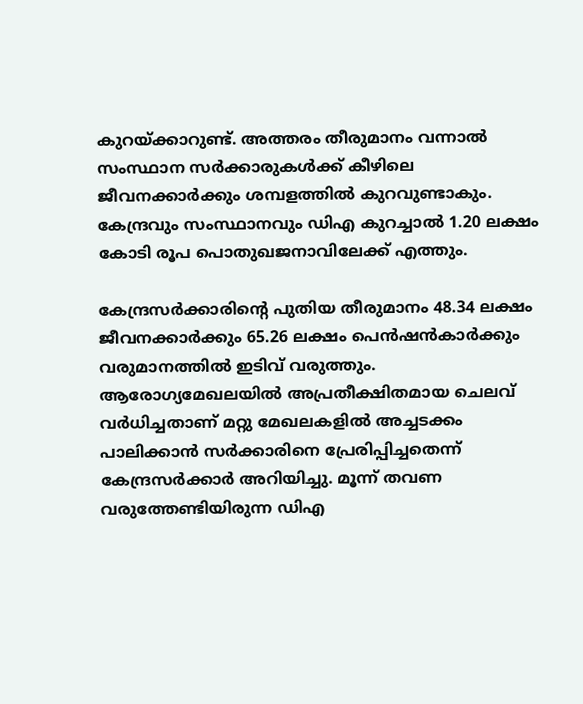കുറയ്ക്കാറുണ്ട്. അത്തരം തീരുമാനം വന്നാല്‍ സംസ്ഥാന സര്‍ക്കാരുകള്‍ക്ക് കീഴിലെ ജീവനക്കാര്‍ക്കും ശമ്പളത്തില്‍ കുറവുണ്ടാകും. കേന്ദ്രവും സംസ്ഥാനവും ഡിഎ കുറച്ചാല്‍ 1.20 ലക്ഷം കോടി രൂപ പൊതുഖജനാവിലേക്ക് എത്തും.

കേന്ദ്രസര്‍ക്കാരിന്റെ പുതിയ തീരുമാനം 48.34 ലക്ഷം ജീവനക്കാര്‍ക്കും 65.26 ലക്ഷം പെന്‍ഷന്‍കാര്‍ക്കും വരുമാനത്തില്‍ ഇടിവ് വരുത്തും. ആരോഗ്യമേഖലയില്‍ അപ്രതീക്ഷിതമായ ചെലവ് വര്‍ധിച്ചതാണ് മറ്റു മേഖലകളില്‍ അച്ചടക്കം പാലിക്കാന്‍ സര്‍ക്കാരിനെ പ്രേരിപ്പിച്ചതെന്ന് കേന്ദ്രസര്‍ക്കാര്‍ അറിയിച്ചു. മൂന്ന് തവണ വരുത്തേണ്ടിയിരുന്ന ഡിഎ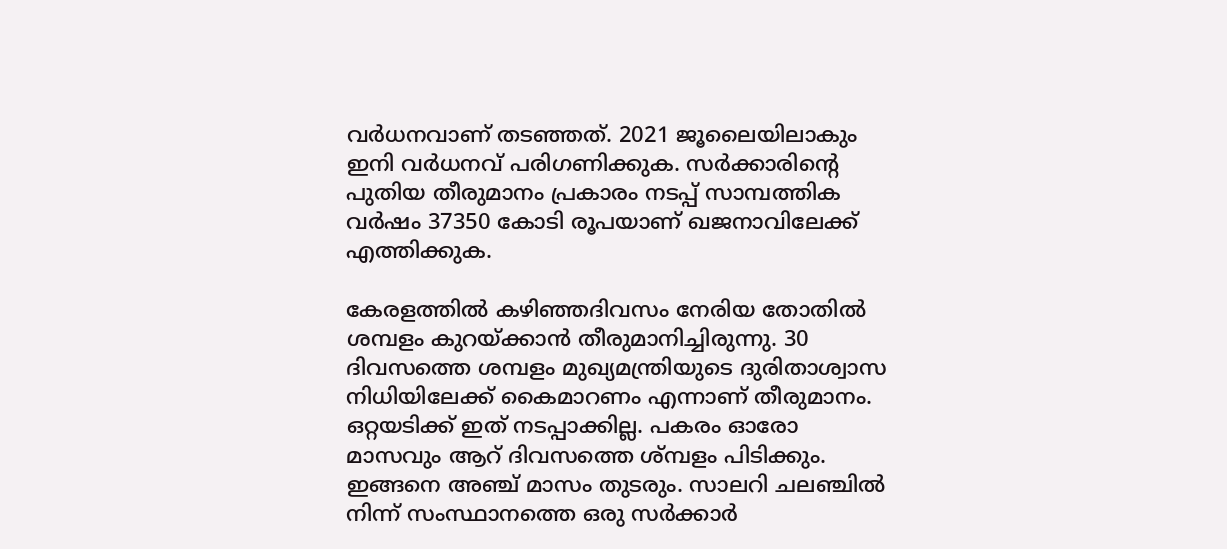വര്‍ധനവാണ് തടഞ്ഞത്. 2021 ജൂലൈയിലാകും ഇനി വര്‍ധനവ് പരിഗണിക്കുക. സര്‍ക്കാരിന്റെ പുതിയ തീരുമാനം പ്രകാരം നടപ്പ് സാമ്പത്തിക വര്‍ഷം 37350 കോടി രൂപയാണ് ഖജനാവിലേക്ക് എത്തിക്കുക.

കേരളത്തില്‍ കഴിഞ്ഞദിവസം നേരിയ തോതില്‍ ശമ്പളം കുറയ്ക്കാന്‍ തീരുമാനിച്ചിരുന്നു. 30 ദിവസത്തെ ശമ്പളം മുഖ്യമന്ത്രിയുടെ ദുരിതാശ്വാസ നിധിയിലേക്ക് കൈമാറണം എന്നാണ് തീരുമാനം. ഒറ്റയടിക്ക് ഇത് നടപ്പാക്കില്ല. പകരം ഓരോ മാസവും ആറ് ദിവസത്തെ ശ്മ്പളം പിടിക്കും. ഇങ്ങനെ അഞ്ച് മാസം തുടരും. സാലറി ചലഞ്ചില്‍ നിന്ന് സംസ്ഥാനത്തെ ഒരു സര്‍ക്കാര്‍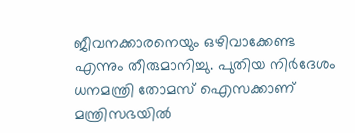ജീവനക്കാരനെയും ഒഴിവാക്കേണ്ട എന്നും തീരുമാനിച്ചു. പുതിയ നിര്‍ദേശം ധനമന്ത്രി തോമസ് ഐസക്കാണ് മന്ത്രിസഭയില്‍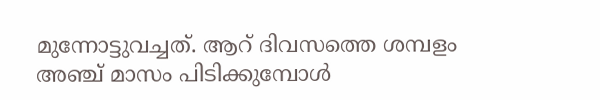മുന്നോട്ടുവച്ചത്. ആറ് ദിവസത്തെ ശമ്പളം അഞ്ച് മാസം പിടിക്കുമ്പോള്‍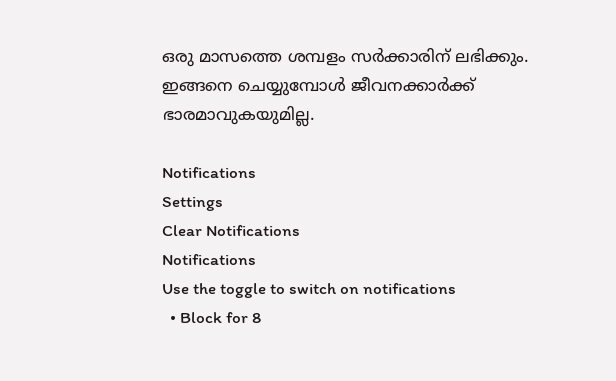ഒരു മാസത്തെ ശമ്പളം സര്‍ക്കാരിന് ലഭിക്കും. ഇങ്ങനെ ചെയ്യുമ്പോള്‍ ജീവനക്കാര്‍ക്ക് ഭാരമാവുകയുമില്ല.

Notifications
Settings
Clear Notifications
Notifications
Use the toggle to switch on notifications
  • Block for 8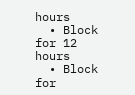hours
  • Block for 12 hours
  • Block for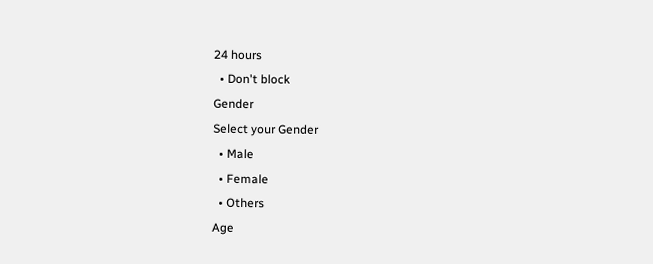24 hours
  • Don't block
Gender
Select your Gender
  • Male
  • Female
  • Others
Age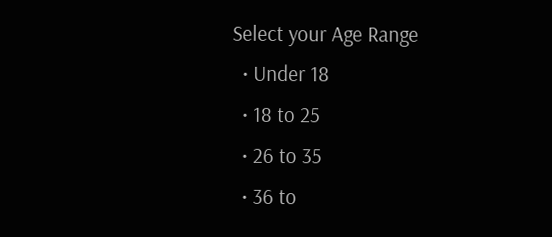Select your Age Range
  • Under 18
  • 18 to 25
  • 26 to 35
  • 36 to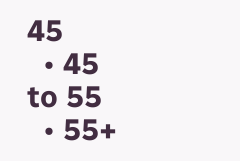45
  • 45 to 55
  • 55+